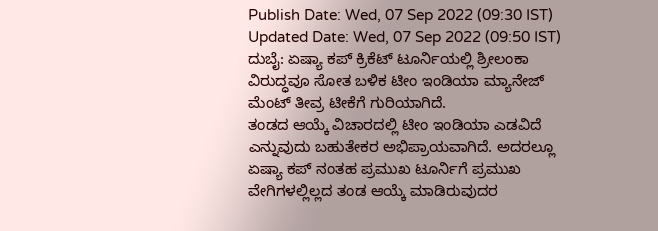Publish Date: Wed, 07 Sep 2022 (09:30 IST)
Updated Date: Wed, 07 Sep 2022 (09:50 IST)
ದುಬೈ: ಏಷ್ಯಾ ಕಪ್ ಕ್ರಿಕೆಟ್ ಟೂರ್ನಿಯಲ್ಲಿ ಶ್ರೀಲಂಕಾ ವಿರುದ್ಧವೂ ಸೋತ ಬಳಿಕ ಟೀಂ ಇಂಡಿಯಾ ಮ್ಯಾನೇಜ್ ಮೆಂಟ್ ತೀವ್ರ ಟೀಕೆಗೆ ಗುರಿಯಾಗಿದೆ.
ತಂಡದ ಆಯ್ಕೆ ವಿಚಾರದಲ್ಲಿ ಟೀಂ ಇಂಡಿಯಾ ಎಡವಿದೆ ಎನ್ನುವುದು ಬಹುತೇಕರ ಅಭಿಪ್ರಾಯವಾಗಿದೆ. ಅದರಲ್ಲೂ ಏಷ್ಯಾ ಕಪ್ ನಂತಹ ಪ್ರಮುಖ ಟೂರ್ನಿಗೆ ಪ್ರಮುಖ ವೇಗಿಗಳಲ್ಲಿಲ್ಲದ ತಂಡ ಆಯ್ಕೆ ಮಾಡಿರುವುದರ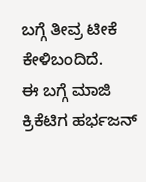ಬಗ್ಗೆ ತೀವ್ರ ಟೀಕೆ ಕೇಳಿಬಂದಿದೆ.
ಈ ಬಗ್ಗೆ ಮಾಜಿ ಕ್ರಿಕೆಟಿಗ ಹರ್ಭಜನ್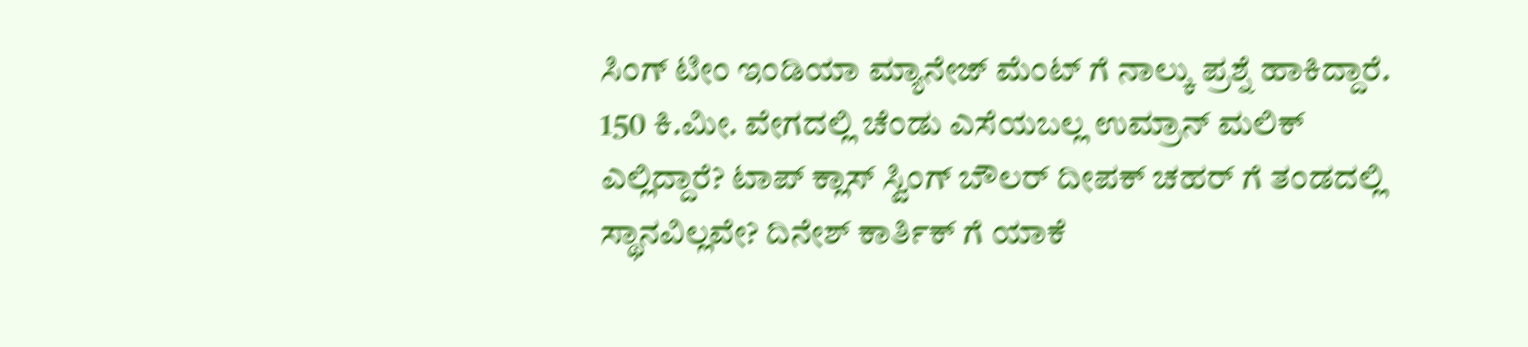ಸಿಂಗ್ ಟೀಂ ಇಂಡಿಯಾ ಮ್ಯಾನೇಜ್ ಮೆಂಟ್ ಗೆ ನಾಲ್ಕು ಪ್ರಶ್ನೆ ಹಾಕಿದ್ದಾರೆ. 150 ಕಿ.ಮೀ. ವೇಗದಲ್ಲಿ ಚೆಂಡು ಎಸೆಯಬಲ್ಲ ಉಮ್ರಾನ್ ಮಲಿಕ್ ಎಲ್ಲಿದ್ದಾರೆ? ಟಾಪ್ ಕ್ಲಾಸ್ ಸ್ವಿಂಗ್ ಬೌಲರ್ ದೀಪಕ್ ಚಹರ್ ಗೆ ತಂಡದಲ್ಲಿ ಸ್ಥಾನವಿಲ್ಲವೇ? ದಿನೇಶ್ ಕಾರ್ತಿಕ್ ಗೆ ಯಾಕೆ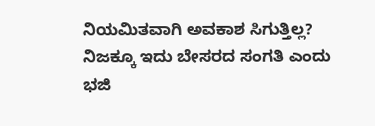ನಿಯಮಿತವಾಗಿ ಅವಕಾಶ ಸಿಗುತ್ತಿಲ್ಲ? ನಿಜಕ್ಕೂ ಇದು ಬೇಸರದ ಸಂಗತಿ ಎಂದು ಭಜಿ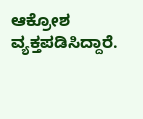ಆಕ್ರೋಶ ವ್ಯಕ್ತಪಡಿಸಿದ್ದಾರೆ.